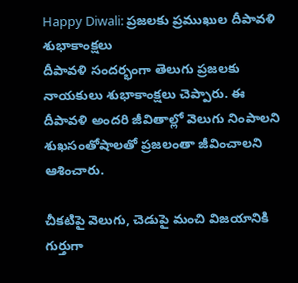Happy Diwali: ప్రజలకు ప్రముఖుల దీపావళి శుభాకాంక్షలు
దీపావళి సందర్భంగా తెలుగు ప్రజలకు నాయకులు శుభాకాంక్షలు చెప్పారు. ఈ దీపావళి అందరి జీవితాల్లో వెలుగు నింపాలని శుఖసంతోషాలతో ప్రజలంతా జీవించాలని ఆశించారు.

చీకటిపై వెలుగు, చెడుపై మంచి విజయానికి గుర్తుగా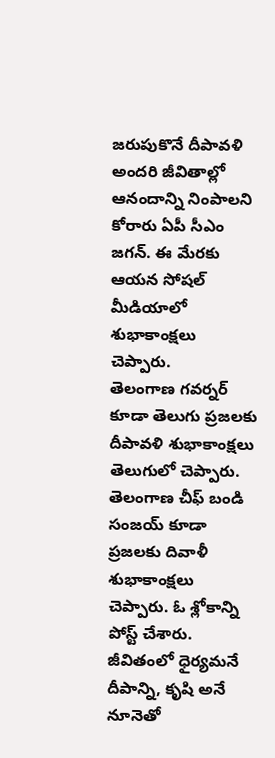జరుపుకొనే దీపావళి అందరి జీవితాల్లో ఆనందాన్ని నింపాలని కోరారు ఏపీ సీఎం జగన్. ఈ మేరకు ఆయన సోషల్ మీడియాలో శుభాకాంక్షలు చెప్పారు.
తెలంగాణ గవర్నర్ కూడా తెలుగు ప్రజలకు దీపావళి శుభాకాంక్షలు తెలుగులో చెప్పారు.
తెలంగాణ చీఫ్ బండి సంజయ్ కూడా ప్రజలకు దివాళీ శుభాకాంక్షలు చెప్పారు. ఓ శ్లోకాన్ని పోస్ట్ చేశారు.
జీవితంలో ధైర్యమనే దీపాన్ని, కృషి అనే నూనెతో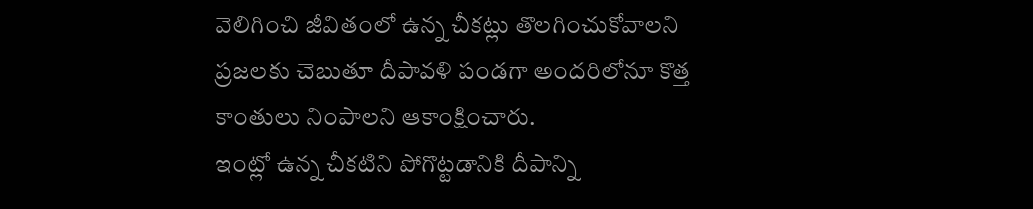వెలిగించి జీవితంలో ఉన్న చీకట్లు తొలగించుకోవాలని ప్రజలకు చెబుతూ దీపావళి పండగా అందరిలోనూ కొత్త కాంతులు నింపాలని ఆకాంక్షించారు.
ఇంట్లో ఉన్న చీకటిని పోగొట్టడానికి దీపాన్ని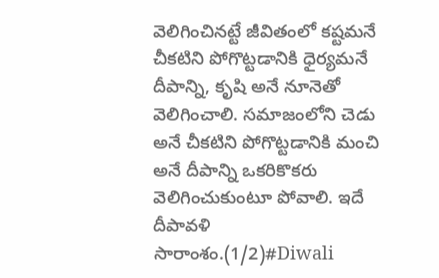వెలిగించినట్టే జీవితంలో కష్టమనే చీకటిని పోగొట్టడానికి ధైర్యమనే దీపాన్ని, కృషి అనే నూనెతో వెలిగించాలి. సమాజంలోని చెడు అనే చీకటిని పోగొట్టడానికి మంచి అనే దీపాన్ని ఒకరికొకరు వెలిగించుకుంటూ పోవాలి. ఇదే దీపావళి సారాంశం.(1/2)#Diwali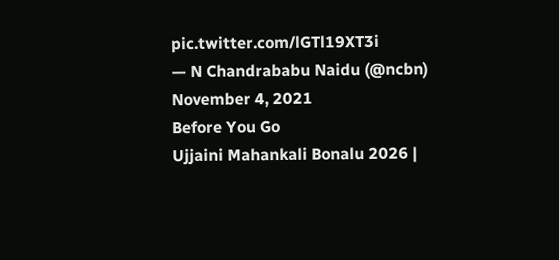pic.twitter.com/lGTl19XT3i
— N Chandrababu Naidu (@ncbn) November 4, 2021
Before You Go
Ujjaini Mahankali Bonalu 2026 |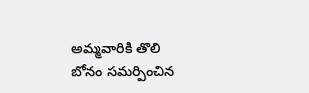అమ్మవారికి తొలి బోనం సమర్పించిన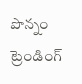పొన్నం
ట్రెండింగ్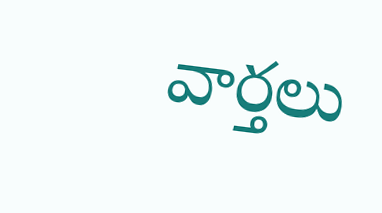వార్తలు